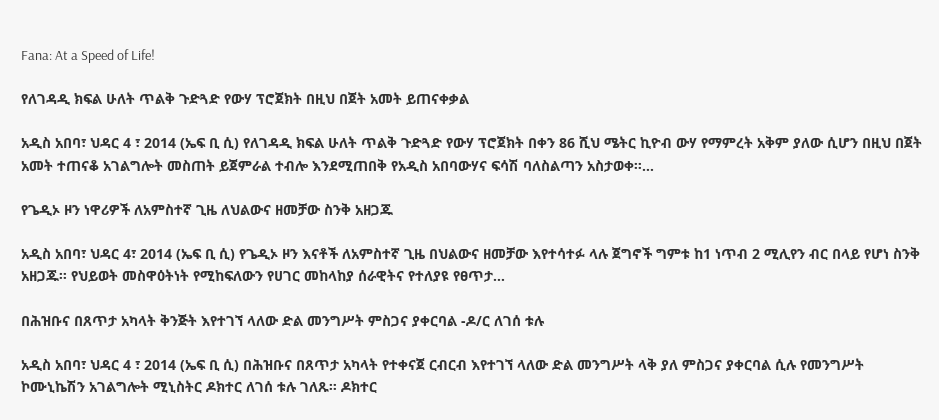Fana: At a Speed of Life!

የለገዳዲ ክፍል ሁለት ጥልቅ ጉድጓድ የውሃ ፕሮጀክት በዚህ በጀት አመት ይጠናቀቃል

አዲስ አበባ፣ ህዳር 4 ፣ 2014 (ኤፍ ቢ ሲ) የለገዳዲ ክፍል ሁለት ጥልቅ ጉድጓድ የውሃ ፕሮጀክት በቀን 86 ሺህ ሜትር ኪዮብ ውሃ የማምረት አቅም ያለው ሲሆን በዚህ በጀት አመት ተጠናቆ አገልግሎት መስጠት ይጀምራል ተብሎ እንደሚጠበቅ የአዲስ አበባውሃና ፍሳሽ ባለስልጣን አስታወቀ።…

የጌዲኦ ዞን ነዋሪዎች ለአምስተኛ ጊዜ ለህልውና ዘመቻው ስንቅ አዘጋጁ

አዲስ አበባ፣ ህዳር 4፣ 2014 (ኤፍ ቢ ሲ) የጌዲኦ ዞን እናቶች ለአምስተኛ ጊዜ በህልውና ዘመቻው እየተሳተፉ ላሉ ጀግኖች ግምቱ ከ1 ነጥብ 2 ሚሊየን ብር በላይ የሆነ ስንቅ አዘጋጁ፡፡ የህይወት መስዋዕትነት የሚከፍለውን የሀገር መከላከያ ሰራዊትና የተለያዩ የፀጥታ…

በሕዝቡና በጸጥታ አካላት ቅንጅት እየተገኘ ላለው ድል መንግሥት ምስጋና ያቀርባል -ዶ/ር ለገሰ ቱሉ

አዲስ አበባ፣ ህዳር 4 ፣ 2014 (ኤፍ ቢ ሲ) በሕዝቡና በጸጥታ አካላት የተቀናጀ ርብርብ እየተገኘ ላለው ድል መንግሥት ላቅ ያለ ምስጋና ያቀርባል ሲሉ የመንግሥት ኮሙኒኬሽን አገልግሎት ሚኒስትር ዶክተር ለገሰ ቱሉ ገለጹ። ዶክተር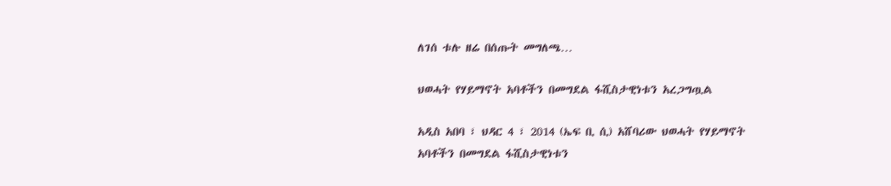ለገሰ ቱሉ ዘሬ በሰጡት መግለጫ…

ህወሓት የሃይማኖት አባቶችን በመግደል ፋሺስታዊነቱን አረጋግጧል

አዲስ አበባ ፣ ህዳር 4 ፣ 2014 (ኤፍ ቢ ሲ) አሸባሪው ህወሓት የሃይማኖት አባቶችን በመግደል ፋሺስታዊነቱን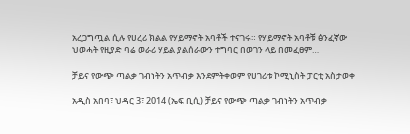አረጋግጧል ሲሉ የሀረሪ ክልል የሃይማኖት አባቶች ተናገሩ። የሃይማኖት አባቶቹ ፅንፈኛው ህወሓት የዚያድ ባሬ ወራሪ ሃይል ያልሰራውን ተግባር በወገን ላይ በመፈፀም…

ቻይና የውጭ ጣልቃ ገብነትን አጥብቃ እንደምትቀወም የሀገሪቱ ኮሚኒስት ፓርቲ አስታወቀ

አዲስ አበባ፣ ህዳር 3፣ 2014 (ኤፍ ቢሲ) ቻይና የውጭ ጣልቃ ገብነትን አጥብቃ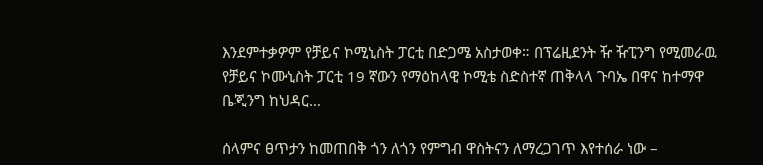እንደምተቃዎም የቻይና ኮሚኒስት ፓርቲ በድጋሜ አስታወቀ። በፕሬዚደንት ዥ ዥፒንግ የሚመራዉ የቻይና ኮሙኒስት ፓርቲ 19 ኛውን የማዕከላዊ ኮሚቴ ስድስተኛ ጠቅላላ ጉባኤ በዋና ከተማዋ ቤጂንግ ከህዳር…

ሰላምና ፀጥታን ከመጠበቅ ጎን ለጎን የምግብ ዋስትናን ለማረጋገጥ እየተሰራ ነው –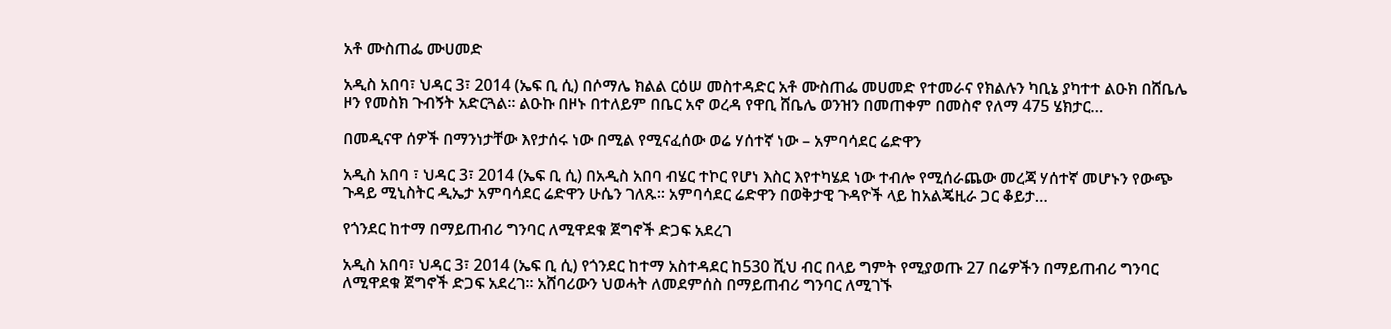አቶ ሙስጠፌ ሙሀመድ

አዲስ አበባ፣ ህዳር 3፣ 2014 (ኤፍ ቢ ሲ) በሶማሌ ክልል ርዕሠ መስተዳድር አቶ ሙስጠፌ መሀመድ የተመራና የክልሉን ካቢኔ ያካተተ ልዑክ በሸቤሌ ዞን የመስክ ጉብኝት አድርጓል፡፡ ልዑኩ በዞኑ በተለይም በቤር አኖ ወረዳ የዋቢ ሸቤሌ ወንዝን በመጠቀም በመስኖ የለማ 475 ሄክታር…

በመዲናዋ ሰዎች በማንነታቸው እየታሰሩ ነው በሚል የሚናፈሰው ወሬ ሃሰተኛ ነው – አምባሳደር ሬድዋን

አዲስ አበባ ፣ ህዳር 3፣ 2014 (ኤፍ ቢ ሲ) በአዲስ አበባ ብሄር ተኮር የሆነ እስር እየተካሄደ ነው ተብሎ የሚሰራጨው መረጃ ሃሰተኛ መሆኑን የውጭ ጉዳይ ሚኒስትር ዲኤታ አምባሳደር ሬድዋን ሁሴን ገለጹ። አምባሳደር ሬድዋን በወቅታዊ ጉዳዮች ላይ ከአልጄዚራ ጋር ቆይታ…

የጎንደር ከተማ በማይጠብሪ ግንባር ለሚዋደቁ ጀግኖች ድጋፍ አደረገ

አዲስ አበባ፣ ህዳር 3፣ 2014 (ኤፍ ቢ ሲ) የጎንደር ከተማ አስተዳደር ከ530 ሺህ ብር በላይ ግምት የሚያወጡ 27 በሬዎችን በማይጠብሪ ግንባር ለሚዋደቁ ጀግኖች ድጋፍ አደረገ። አሸባሪውን ህወሓት ለመደምሰስ በማይጠብሪ ግንባር ለሚገኙ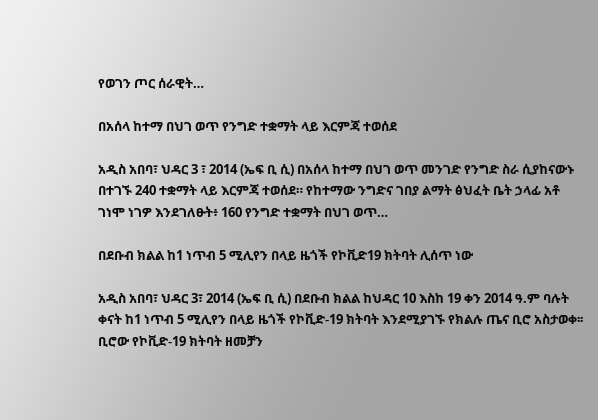የወገን ጦር ሰራዊት…

በአሰላ ከተማ በህገ ወጥ የንግድ ተቋማት ላይ እርምጃ ተወሰደ

አዲስ አበባ፣ ህዳር 3 ፣ 2014 (ኤፍ ቢ ሲ) በአሰላ ከተማ በህገ ወጥ መንገድ የንግድ ስራ ሲያከናውኑ በተገኙ 240 ተቋማት ላይ እርምጃ ተወሰደ። የከተማው ንግድና ገበያ ልማት ፅህፈት ቤት ኃላፊ አቶ ገነሞ ነገዎ እንደገለፁት፥ 160 የንግድ ተቋማት በህገ ወጥ…

በደቡብ ክልል ከ1 ነጥብ 5 ሚሊየን በላይ ዜጎች የኮቪድ19 ክትባት ሊሰጥ ነው

አዲስ አበባ፣ ህዳር 3፣ 2014 (ኤፍ ቢ ሲ) በደቡብ ክልል ከህዳር 10 እስከ 19 ቀን 2014 ዓ.ም ባሉት ቀናት ከ1 ነጥብ 5 ሚሊየን በላይ ዜጎች የኮቪድ-19 ክትባት እንደሚያገኙ የክልሉ ጤና ቢሮ አስታወቀ፡፡ ቢሮው የኮቪድ-19 ክትባት ዘመቻን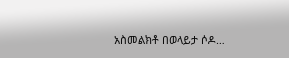አስመልክቶ በወላይታ ሶዶ…